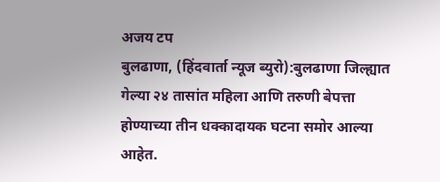अजय टप
बुलढाणा, (हिंदवार्ता न्यूज ब्युरो):बुलढाणा जिल्ह्यात गेल्या २४ तासांत महिला आणि तरुणी बेपत्ता होण्याच्या तीन धक्कादायक घटना समोर आल्या आहेत.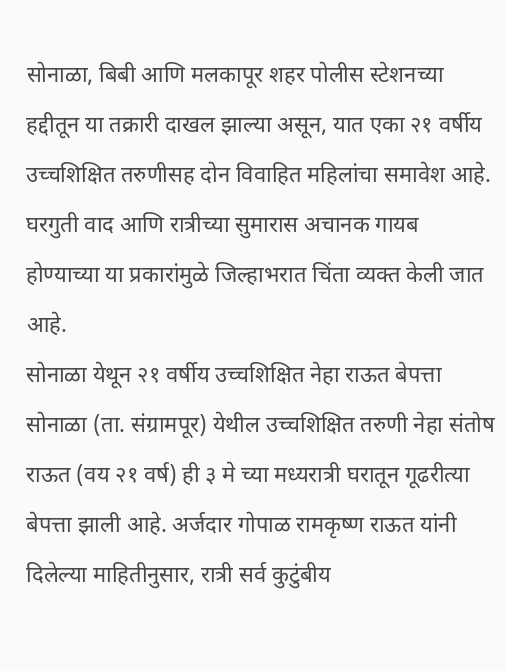सोनाळा, बिबी आणि मलकापूर शहर पोलीस स्टेशनच्या हद्दीतून या तक्रारी दाखल झाल्या असून, यात एका २१ वर्षीय उच्चशिक्षित तरुणीसह दोन विवाहित महिलांचा समावेश आहे. घरगुती वाद आणि रात्रीच्या सुमारास अचानक गायब होण्याच्या या प्रकारांमुळे जिल्हाभरात चिंता व्यक्त केली जात आहे.
सोनाळा येथून २१ वर्षीय उच्चशिक्षित नेहा राऊत बेपत्ता
सोनाळा (ता. संग्रामपूर) येथील उच्चशिक्षित तरुणी नेहा संतोष राऊत (वय २१ वर्ष) ही ३ मे च्या मध्यरात्री घरातून गूढरीत्या बेपत्ता झाली आहे. अर्जदार गोपाळ रामकृष्ण राऊत यांनी दिलेल्या माहितीनुसार, रात्री सर्व कुटुंबीय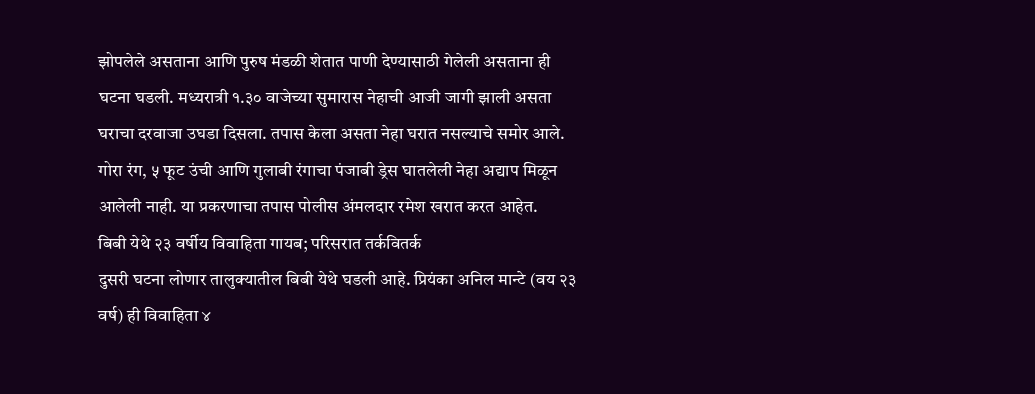झोपलेले असताना आणि पुरुष मंडळी शेतात पाणी देण्यासाठी गेलेली असताना ही घटना घडली. मध्यरात्री १.३० वाजेच्या सुमारास नेहाची आजी जागी झाली असता घराचा दरवाजा उघडा दिसला. तपास केला असता नेहा घरात नसल्याचे समोर आले. गोरा रंग, ५ फूट उंची आणि गुलाबी रंगाचा पंजाबी ड्रेस घातलेली नेहा अद्याप मिळून आलेली नाही. या प्रकरणाचा तपास पोलीस अंमलदार रमेश खरात करत आहेत.
बिबी येथे २३ वर्षीय विवाहिता गायब; परिसरात तर्कवितर्क
दुसरी घटना लोणार तालुक्यातील बिबी येथे घडली आहे. प्रियंका अनिल मान्टे (वय २३ वर्ष) ही विवाहिता ४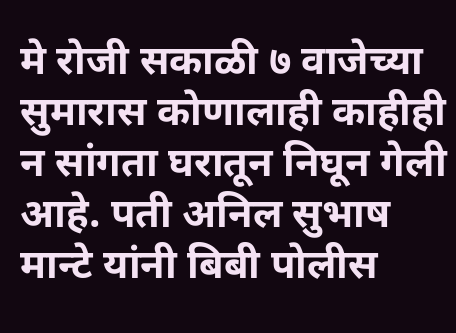मे रोजी सकाळी ७ वाजेच्या सुमारास कोणालाही काहीही न सांगता घरातून निघून गेली आहे. पती अनिल सुभाष मान्टे यांनी बिबी पोलीस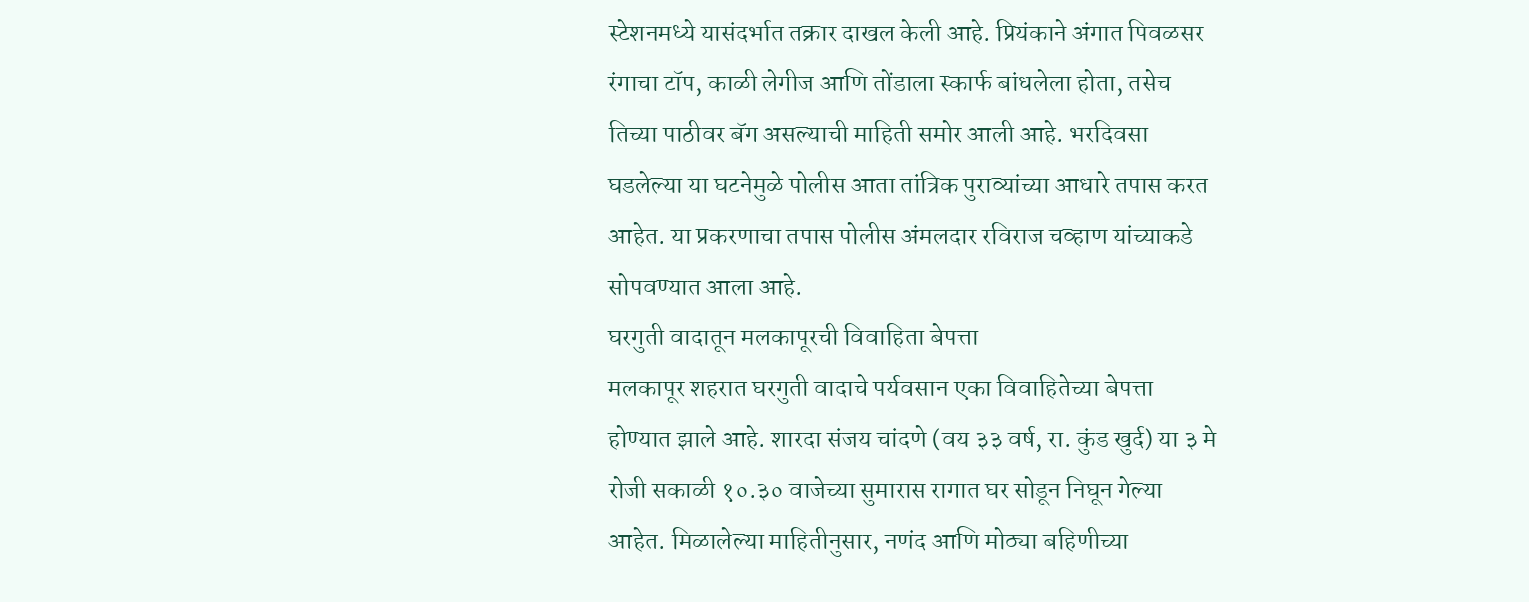स्टेशनमध्ये यासंदर्भात तक्रार दाखल केली आहे. प्रियंकाने अंगात पिवळसर रंगाचा टॉप, काळी लेगीज आणि तोंडाला स्कार्फ बांधलेला होता, तसेच तिच्या पाठीवर बॅग असल्याची माहिती समोर आली आहे. भरदिवसा घडलेल्या या घटनेमुळे पोलीस आता तांत्रिक पुराव्यांच्या आधारे तपास करत आहेत. या प्रकरणाचा तपास पोलीस अंमलदार रविराज चव्हाण यांच्याकडे सोपवण्यात आला आहे.
घरगुती वादातून मलकापूरची विवाहिता बेपत्ता
मलकापूर शहरात घरगुती वादाचे पर्यवसान एका विवाहितेच्या बेपत्ता होण्यात झाले आहे. शारदा संजय चांदणे (वय ३३ वर्ष, रा. कुंड खुर्द) या ३ मे रोजी सकाळी १०.३० वाजेच्या सुमारास रागात घर सोडून निघून गेल्या आहेत. मिळालेल्या माहितीनुसार, नणंद आणि मोठ्या बहिणीच्या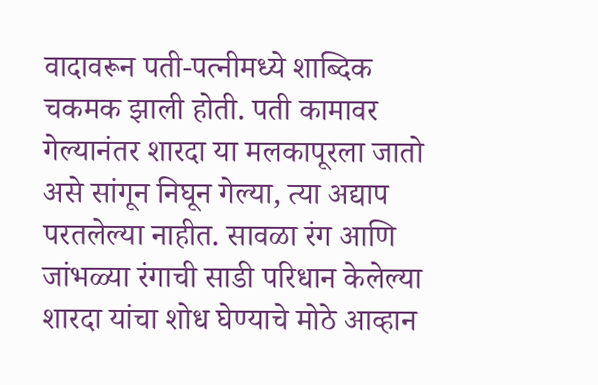वादावरून पती-पत्नीमध्ये शाब्दिक चकमक झाली होती. पती कामावर गेल्यानंतर शारदा या मलकापूरला जातो असे सांगून निघून गेल्या, त्या अद्याप परतलेल्या नाहीत. सावळा रंग आणि जांभळ्या रंगाची साडी परिधान केलेल्या शारदा यांचा शोध घेण्याचे मोठे आव्हान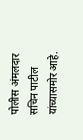पोलीस अंमलदार सचिन पाटील यांच्यासमोर आहे.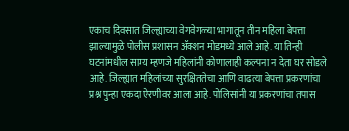एकाच दिवसात जिल्ह्याच्या वेगवेगळ्या भागातून तीन महिला बेपत्ता झाल्यामुळे पोलीस प्रशासन ॲक्शन मोडमध्ये आले आहे. या तिन्ही घटनांमधील साम्य म्हणजे महिलांनी कोणालाही कल्पना न देता घर सोडले आहे. जिल्ह्यात महिलांच्या सुरक्षिततेचा आणि वाढत्या बेपत्ता प्रकरणांचा प्रश्न पुन्हा एकदा ऐरणीवर आला आहे. पोलिसांनी या प्रकरणांचा तपास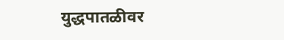युद्धपातळीवर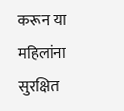करून या महिलांना सुरक्षित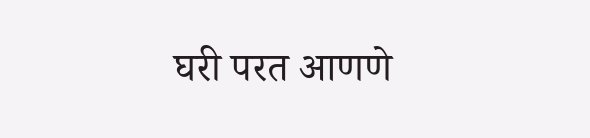घरी परत आणणे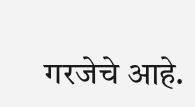गरजेचे आहे.